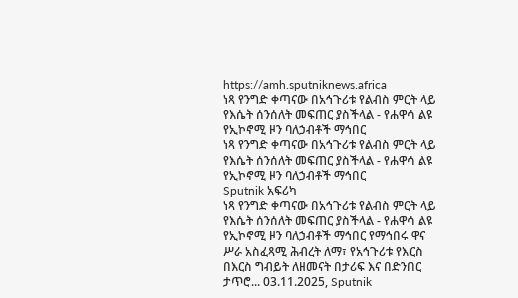https://amh.sputniknews.africa
ነጻ የንግድ ቀጣናው በአኅጉሪቱ የልብስ ምርት ላይ የእሴት ሰንሰለት መፍጠር ያስችላል - የሐዋሳ ልዩ የኢኮኖሚ ዞን ባለኃብቶች ማኅበር
ነጻ የንግድ ቀጣናው በአኅጉሪቱ የልብስ ምርት ላይ የእሴት ሰንሰለት መፍጠር ያስችላል - የሐዋሳ ልዩ የኢኮኖሚ ዞን ባለኃብቶች ማኅበር
Sputnik አፍሪካ
ነጻ የንግድ ቀጣናው በአኅጉሪቱ የልብስ ምርት ላይ የእሴት ሰንሰለት መፍጠር ያስችላል - የሐዋሳ ልዩ የኢኮኖሚ ዞን ባለኃብቶች ማኅበር የማኅበሩ ዋና ሥራ አስፈጻሚ ሕብረት ለማ፣ የአኅጉሪቱ የእርስ በእርስ ግብይት ለዘመናት በታሪፍ እና በድንበር ታጥሮ... 03.11.2025, Sputnik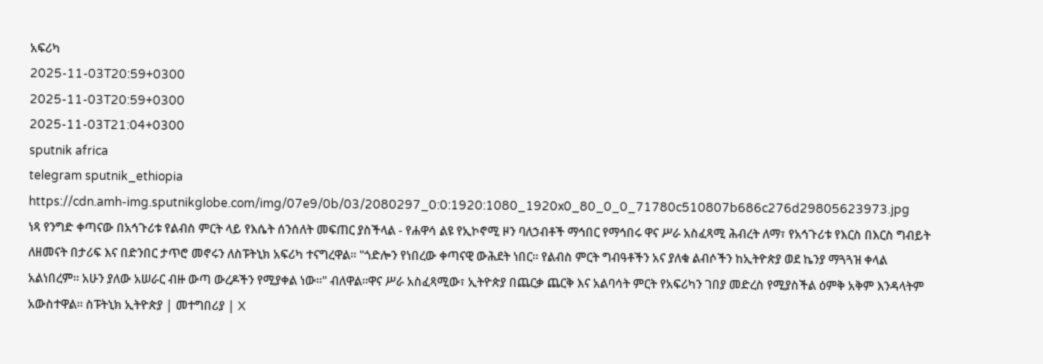አፍሪካ
2025-11-03T20:59+0300
2025-11-03T20:59+0300
2025-11-03T21:04+0300
sputnik africa
telegram sputnik_ethiopia
https://cdn.amh-img.sputnikglobe.com/img/07e9/0b/03/2080297_0:0:1920:1080_1920x0_80_0_0_71780c510807b686c276d29805623973.jpg
ነጻ የንግድ ቀጣናው በአኅጉሪቱ የልብስ ምርት ላይ የእሴት ሰንሰለት መፍጠር ያስችላል - የሐዋሳ ልዩ የኢኮኖሚ ዞን ባለኃብቶች ማኅበር የማኅበሩ ዋና ሥራ አስፈጻሚ ሕብረት ለማ፣ የአኅጉሪቱ የእርስ በእርስ ግብይት ለዘመናት በታሪፍ እና በድንበር ታጥሮ መኖሩን ለስፑትኒክ አፍሪካ ተናግረዋል። "ጎድሎን የነበረው ቀጣናዊ ውሕደት ነበር። የልብስ ምርት ግብዓቶችን አና ያለቁ ልብሶችን ከኢትዮጵያ ወደ ኬንያ ማጓጓዝ ቀላል አልነበረም። አሁን ያለው አሠራር ብዙ ውጣ ውረዶችን የሚያቀል ነው።" ብለዋል።ዋና ሥራ አስፈጻሚው፣ ኢትዮጵያ በጨርቃ ጨርቅ እና አልባሳት ምርት የአፍሪካን ገበያ መድረስ የሚያስችል ዕምቅ አቅም እንዳላትም አውስተዋል። ስፑትኒክ ኢትዮጵያ | መተግበሪያ | X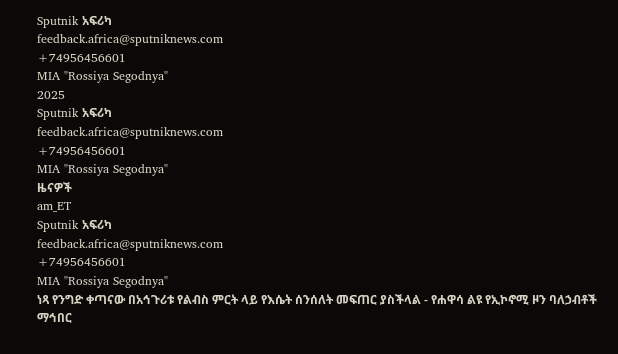Sputnik አፍሪካ
feedback.africa@sputniknews.com
+74956456601
MIA "Rossiya Segodnya"
2025
Sputnik አፍሪካ
feedback.africa@sputniknews.com
+74956456601
MIA "Rossiya Segodnya"
ዜናዎች
am_ET
Sputnik አፍሪካ
feedback.africa@sputniknews.com
+74956456601
MIA "Rossiya Segodnya"
ነጻ የንግድ ቀጣናው በአኅጉሪቱ የልብስ ምርት ላይ የእሴት ሰንሰለት መፍጠር ያስችላል - የሐዋሳ ልዩ የኢኮኖሚ ዞን ባለኃብቶች ማኅበር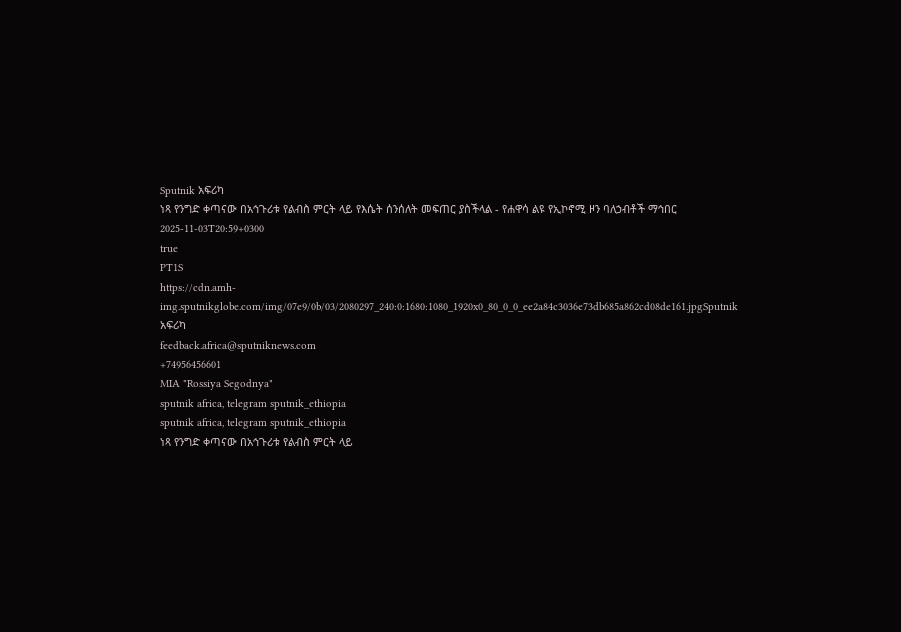Sputnik አፍሪካ
ነጻ የንግድ ቀጣናው በአኅጉሪቱ የልብስ ምርት ላይ የእሴት ሰንሰለት መፍጠር ያስችላል - የሐዋሳ ልዩ የኢኮኖሚ ዞን ባለኃብቶች ማኅበር
2025-11-03T20:59+0300
true
PT1S
https://cdn.amh-img.sputnikglobe.com/img/07e9/0b/03/2080297_240:0:1680:1080_1920x0_80_0_0_ee2a84c3036e73db685a862cd08de161.jpgSputnik አፍሪካ
feedback.africa@sputniknews.com
+74956456601
MIA "Rossiya Segodnya"
sputnik africa, telegram sputnik_ethiopia
sputnik africa, telegram sputnik_ethiopia
ነጻ የንግድ ቀጣናው በአኅጉሪቱ የልብስ ምርት ላይ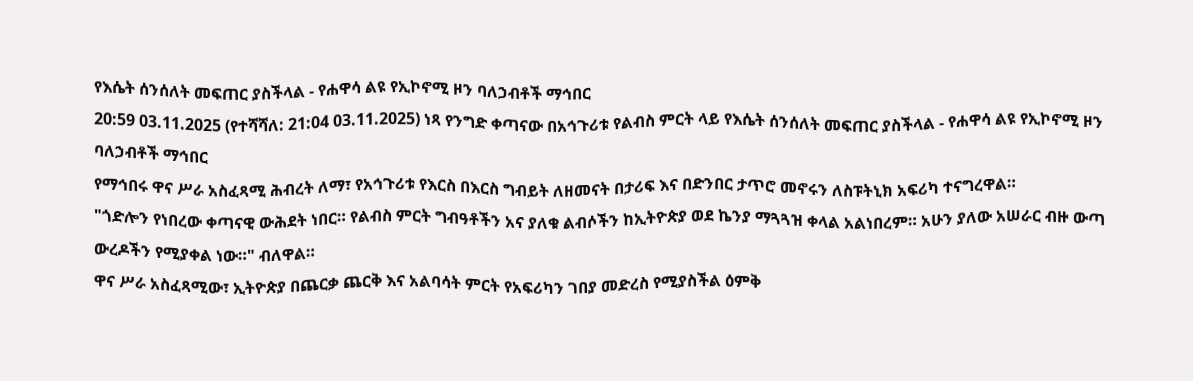የእሴት ሰንሰለት መፍጠር ያስችላል - የሐዋሳ ልዩ የኢኮኖሚ ዞን ባለኃብቶች ማኅበር
20:59 03.11.2025 (የተሻሻለ: 21:04 03.11.2025) ነጻ የንግድ ቀጣናው በአኅጉሪቱ የልብስ ምርት ላይ የእሴት ሰንሰለት መፍጠር ያስችላል - የሐዋሳ ልዩ የኢኮኖሚ ዞን ባለኃብቶች ማኅበር
የማኅበሩ ዋና ሥራ አስፈጻሚ ሕብረት ለማ፣ የአኅጉሪቱ የእርስ በእርስ ግብይት ለዘመናት በታሪፍ እና በድንበር ታጥሮ መኖሩን ለስፑትኒክ አፍሪካ ተናግረዋል።
"ጎድሎን የነበረው ቀጣናዊ ውሕደት ነበር። የልብስ ምርት ግብዓቶችን አና ያለቁ ልብሶችን ከኢትዮጵያ ወደ ኬንያ ማጓጓዝ ቀላል አልነበረም። አሁን ያለው አሠራር ብዙ ውጣ ውረዶችን የሚያቀል ነው።" ብለዋል።
ዋና ሥራ አስፈጻሚው፣ ኢትዮጵያ በጨርቃ ጨርቅ እና አልባሳት ምርት የአፍሪካን ገበያ መድረስ የሚያስችል ዕምቅ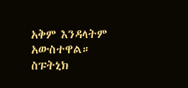አቅም እንዳላትም አውስተዋል።
ስፑትኒክ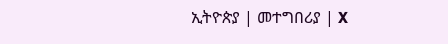ኢትዮጵያ | መተግበሪያ | X